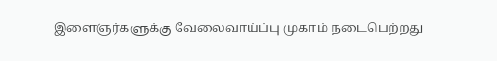இளைஞர்களுக்கு வேலைவாய்ப்பு முகாம் நடைபெற்றது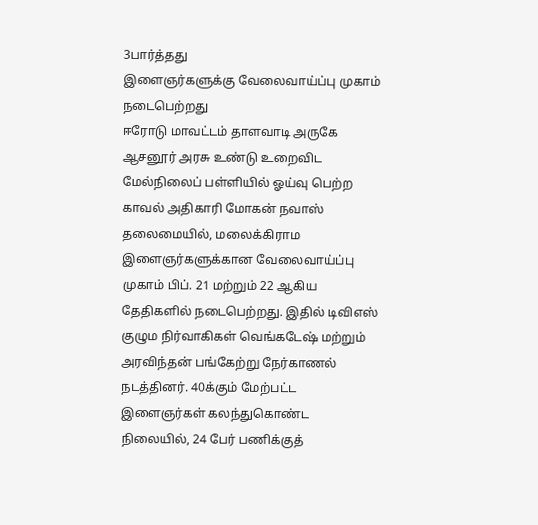3பார்த்தது
இளைஞர்களுக்கு வேலைவாய்ப்பு முகாம் நடைபெற்றது
ஈரோடு மாவட்டம் தாளவாடி அருகே ஆசனூர் அரசு உண்டு உறைவிட மேல்நிலைப் பள்ளியில் ஓய்வு பெற்ற காவல் அதிகாரி மோகன் நவாஸ் தலைமையில், மலைக்கிராம இளைஞர்களுக்கான வேலைவாய்ப்பு முகாம் பிப். 21 மற்றும் 22 ஆகிய தேதிகளில் நடைபெற்றது. இதில் டிவிஎஸ் குழும நிர்வாகிகள் வெங்கடேஷ் மற்றும் அரவிந்தன் பங்கேற்று நேர்காணல் நடத்தினர். 40க்கும் மேற்பட்ட இளைஞர்கள் கலந்துகொண்ட நிலையில், 24 பேர் பணிக்குத்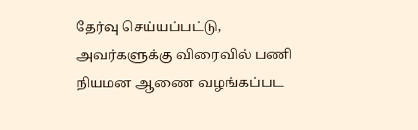தேர்வு செய்யப்பட்டு, அவர்களுக்கு விரைவில் பணி நியமன ஆணை வழங்கப்பட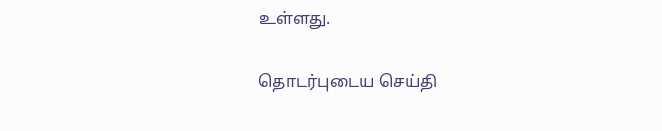உள்ளது.

தொடர்புடைய செய்தி